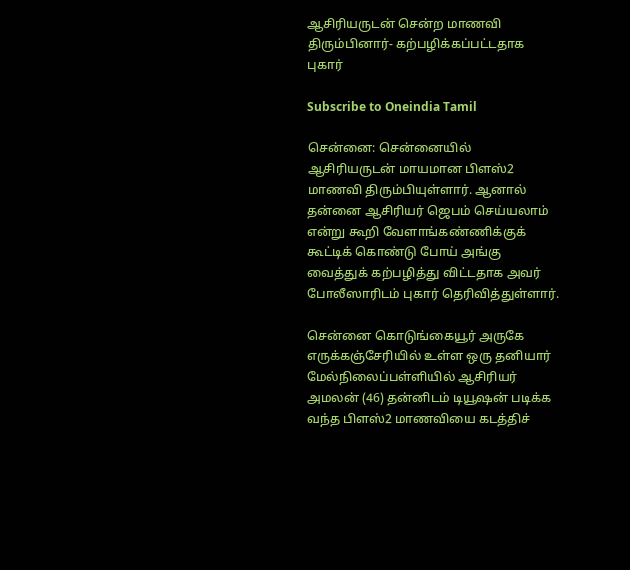ஆசிரியருடன் சென்ற மாணவி திரும்பினார்- கற்பழிக்கப்பட்டதாக புகார்

Subscribe to Oneindia Tamil

சென்னை: சென்னையில் ஆசிரியருடன் மாயமான பிளஸ்2 மாணவி திரும்பியுள்ளார். ஆனால் தன்னை ஆசிரியர் ஜெபம் செய்யலாம் என்று கூறி வேளாங்கண்ணிக்குக் கூட்டிக் கொண்டு போய் அங்கு வைத்துக் கற்பழித்து விட்டதாக அவர் போலீஸாரிடம் புகார் தெரிவித்துள்ளார்.

சென்னை கொடுங்கையூர் அருகே எருக்கஞ்சேரியில் உள்ள ஒரு தனியார் மேல்நிலைப்பள்ளியில் ஆசிரியர் அமலன் (46) தன்னிடம் டியூஷன் படிக்க வந்த பிளஸ்2 மாணவியை கடத்திச்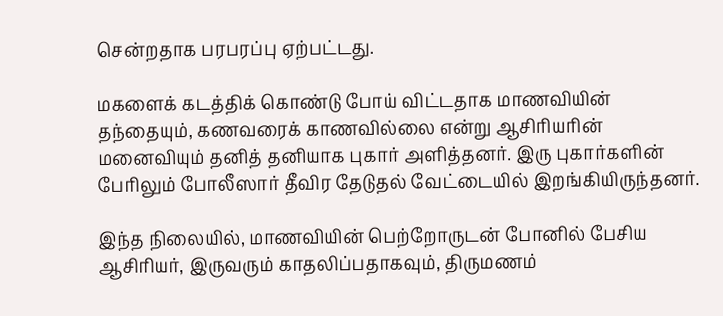சென்றதாக பரபரப்பு ஏற்பட்டது.

மகளைக் கடத்திக் கொண்டு போய் விட்டதாக மாணவியின் தந்தையும், கணவரைக் காணவில்லை என்று ஆசிரியரின் மனைவியும் தனித் தனியாக புகார் அளித்தனர். இரு புகார்களின் பேரிலும் போலீஸார் தீவிர தேடுதல் வேட்டையில் இறங்கியிருந்தனர்.

இந்த நிலையில், மாணவியின் பெற்றோருடன் போனில் பேசிய ஆசிரியர், இருவரும் காதலிப்பதாகவும், திருமணம்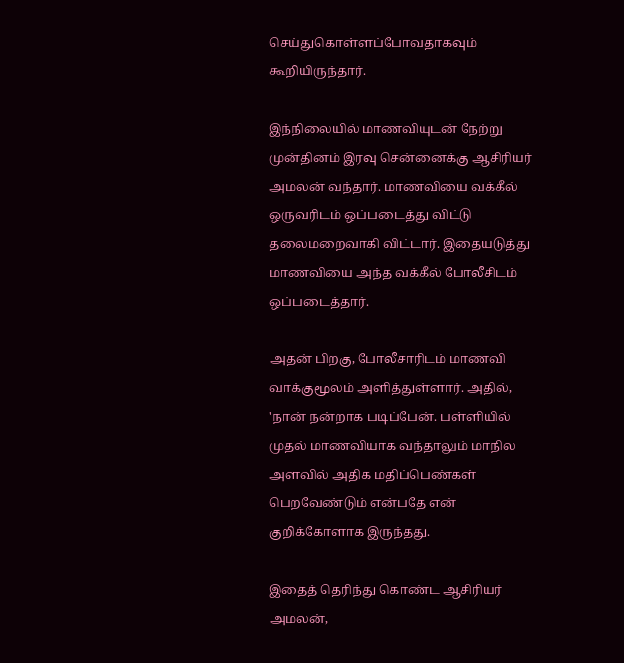செய்துகொள்ளப்போவதாகவும் கூறியிருந்தார்.

இந்நிலையில் மாணவியுடன் நேற்று முன்தினம் இரவு சென்னைக்கு ஆசிரியர் அமலன் வந்தார். மாணவியை வக்கீல் ஒருவரிடம் ஒப்படைத்து விட்டு தலைமறைவாகி விட்டார். இதையடுத்து மாணவியை அந்த வக்கீல் போலீசிடம் ஒப்படைத்தார்.

அதன் பிறகு, போலீசாரிடம் மாணவி வாக்குமூலம் அளித்துள்ளார். அதில், 'நான் நன்றாக படிப்பேன். பள்ளியில் முதல் மாணவியாக வந்தாலும் மாநில அளவில் அதிக மதிப்பெண்கள் பெறவேண்டும் என்பதே என் குறிக்கோளாக இருந்தது.

இதைத் தெரிந்து கொண்ட ஆசிரியர் அமலன்,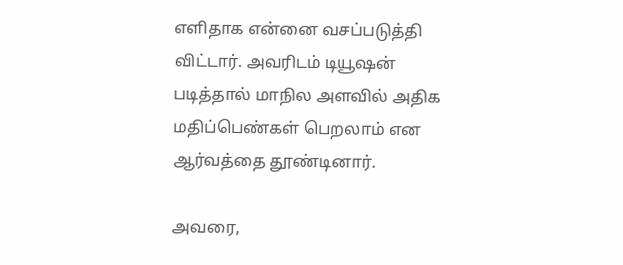எளிதாக என்னை வசப்படுத்தி விட்டார். அவரிடம் டியூஷன் படித்தால் மாநில அளவில் அதிக மதிப்பெண்கள் பெறலாம் என ஆர்வத்தை தூண்டினார்.

அவரை,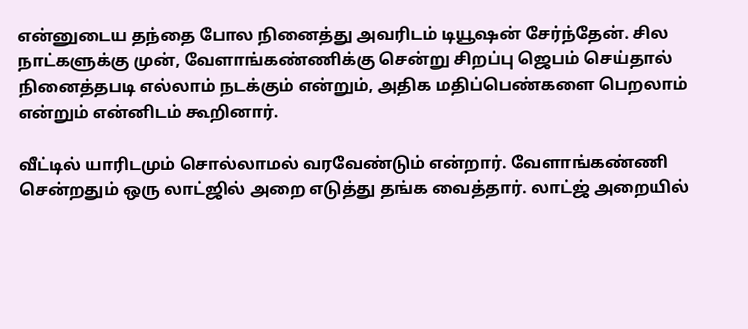என்னுடைய தந்தை போல நினைத்து அவரிடம் டியூஷன் சேர்ந்தேன். சில நாட்களுக்கு முன், வேளாங்கண்ணிக்கு சென்று சிறப்பு ஜெபம் செய்தால் நினைத்தபடி எல்லாம் நடக்கும் என்றும், அதிக மதிப்பெண்களை பெறலாம் என்றும் என்னிடம் கூறினார்.

வீட்டில் யாரிடமும் சொல்லாமல் வரவேண்டும் என்றார். வேளாங்கண்ணி சென்றதும் ஒரு லாட்ஜில் அறை எடுத்து தங்க வைத்தார். லாட்ஜ் அறையில்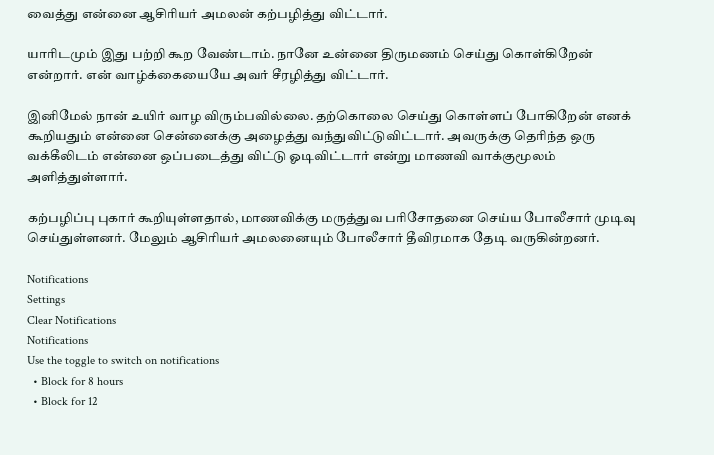வைத்து என்னை ஆசிரியர் அமலன் கற்பழித்து விட்டார்.

யாரிடமும் இது பற்றி கூற வேண்டாம். நானே உன்னை திருமணம் செய்து கொள்கிறேன் என்றார். என் வாழ்க்கையையே அவர் சீரழித்து விட்டார்.

இனிமேல் நான் உயிர் வாழ விரும்பவில்லை. தற்கொலை செய்து கொள்ளப் போகிறேன் எனக் கூறியதும் என்னை சென்னைக்கு அழைத்து வந்துவிட்டுவிட்டார். அவருக்கு தெரிந்த ஒரு வக்கீலிடம் என்னை ஒப்படைத்து விட்டு ஓடிவிட்டார் என்று மாணவி வாக்குமூலம் அளித்துள்ளார்.

கற்பழிப்பு புகார் கூறியுள்ளதால், மாணவிக்கு மருத்துவ பரிசோதனை செய்ய போலீசார் முடிவு செய்துள்ளனர். மேலும் ஆசிரியர் அமலனையும் போலீசார் தீவிரமாக தேடி வருகின்றனர்.

Notifications
Settings
Clear Notifications
Notifications
Use the toggle to switch on notifications
  • Block for 8 hours
  • Block for 12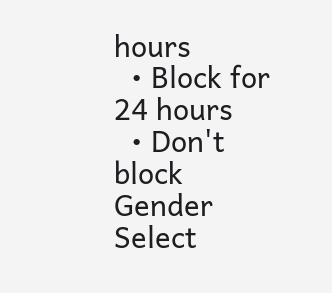hours
  • Block for 24 hours
  • Don't block
Gender
Select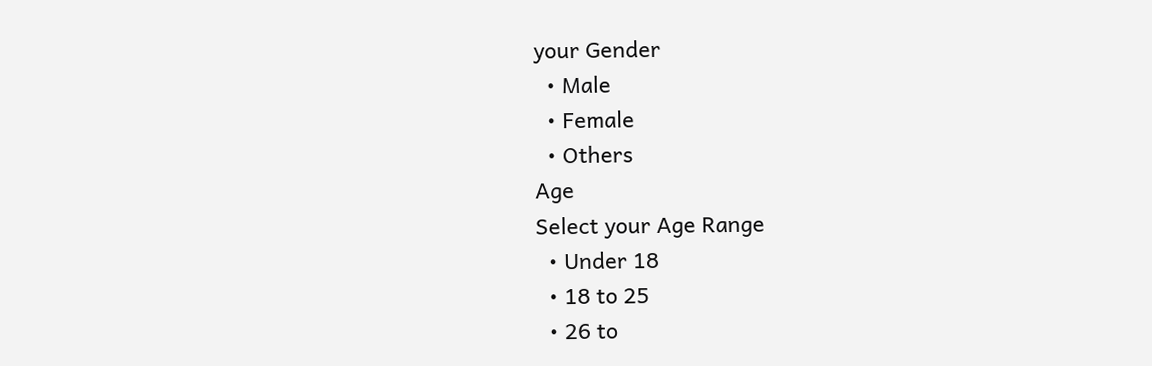your Gender
  • Male
  • Female
  • Others
Age
Select your Age Range
  • Under 18
  • 18 to 25
  • 26 to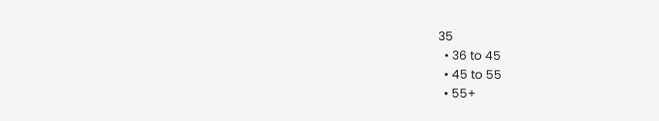35
  • 36 to 45
  • 45 to 55
  • 55+